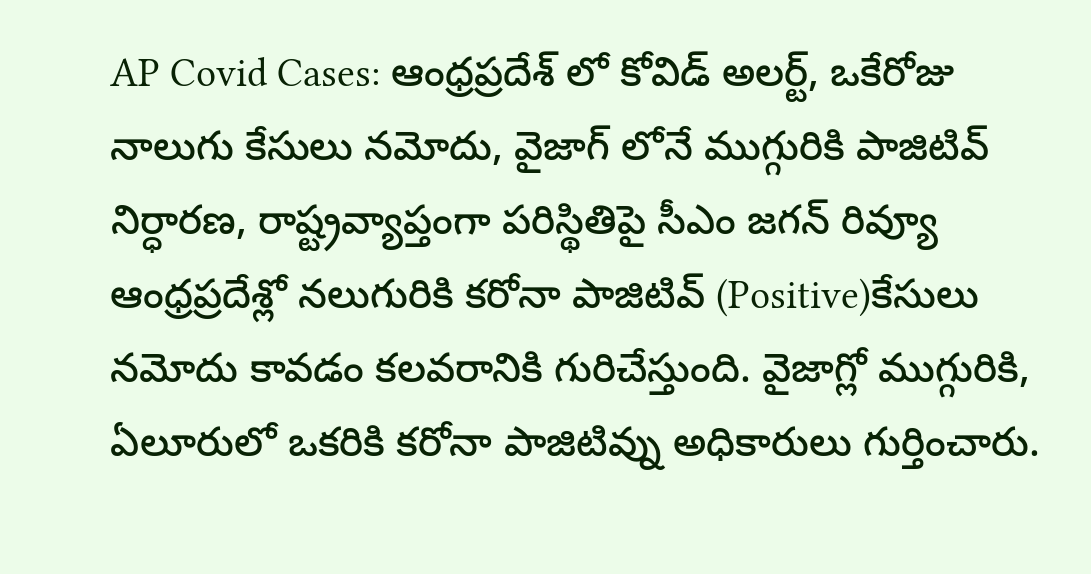AP Covid Cases: ఆంధ్రప్రదేశ్ లో కోవిడ్ అలర్ట్, ఒకేరోజు నాలుగు కేసులు నమోదు, వైజాగ్ లోనే ముగ్గురికి పాజిటివ్ నిర్ధారణ, రాష్ట్రవ్యాప్తంగా పరిస్థితిపై సీఎం జగన్ రివ్యూ
ఆంధ్రప్రదేశ్లో నలుగురికి కరోనా పాజిటివ్ (Positive)కేసులు నమోదు కావడం కలవరానికి గురిచేస్తుంది. వైజాగ్లో ముగ్గురికి, ఏలూరులో ఒకరికి కరోనా పాజిటివ్ను అధికారులు గుర్తించారు.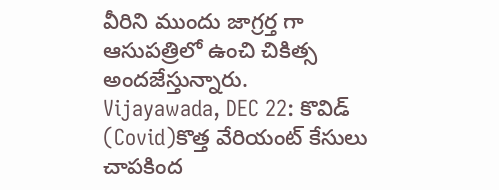వీరిని ముందు జాగ్రర్త గా ఆసుపత్రిలో ఉంచి చికిత్స అందజేస్తున్నారు.
Vijayawada, DEC 22: కొవిడ్ (Covid)కొత్త వేరియంట్ కేసులు చాపకింద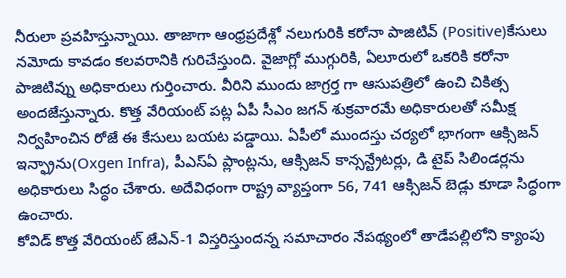నీరులా ప్రవహిస్తున్నాయి. తాజాగా ఆంధ్రప్రదేశ్లో నలుగురికి కరోనా పాజిటివ్ (Positive)కేసులు నమోదు కావడం కలవరానికి గురిచేస్తుంది. వైజాగ్లో ముగ్గురికి, ఏలూరులో ఒకరికి కరోనా పాజిటివ్ను అధికారులు గుర్తించారు. వీరిని ముందు జాగ్రర్త గా ఆసుపత్రిలో ఉంచి చికిత్స అందజేస్తున్నారు. కొత్త వేరియంట్ పట్ల ఏపీ సీఎం జగన్ శుక్రవారమే అధికారులతో సమీక్ష నిర్వహించిన రోజే ఈ కేసులు బయట పడ్డాయి. ఏపీలో ముందస్తు చర్యలో భాగంగా ఆక్సిజన్ ఇన్ఫ్రాను(Oxgen Infra), పీఎస్ఏ ప్లాంట్లను, ఆక్సిజన్ కాన్సన్ట్రేటర్లు, డి టైప్ సిలిండర్లను అధికారులు సిద్ధం చేశారు. అదేవిధంగా రాష్ట్ర వ్యాప్తంగా 56, 741 ఆక్సిజన్ బెడ్లు కూడా సిద్ధంగా ఉంచారు.
కోవిడ్ కొత్త వేరియంట్ జేఎన్-1 విస్తరిస్తుందన్న సమాచారం నేపథ్యంలో తాడేపల్లిలోని క్యాంపు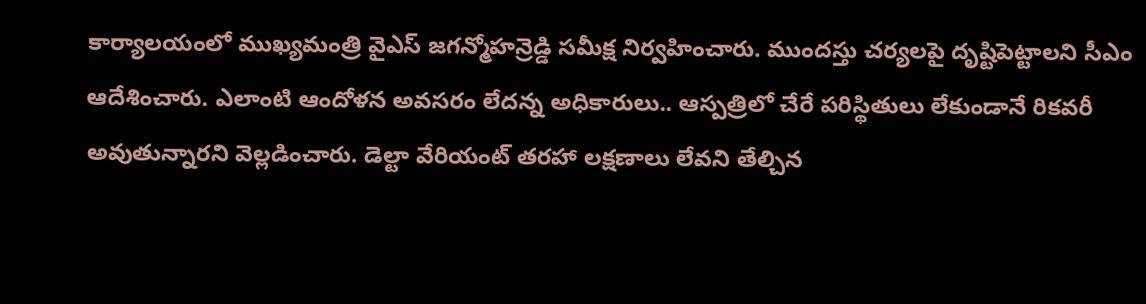కార్యాలయంలో ముఖ్యమంత్రి వైఎస్ జగన్మోహన్రెడ్డి సమీక్ష నిర్వహించారు. ముందస్తు చర్యలపై దృష్టిపెట్టాలని సీఎం ఆదేశించారు. ఎలాంటి ఆందోళన అవసరం లేదన్న అధికారులు.. ఆస్పత్రిలో చేరే పరిస్థితులు లేకుండానే రికవరీ అవుతున్నారని వెల్లడించారు. డెల్టా వేరియంట్ తరహా లక్షణాలు లేవని తేల్చిన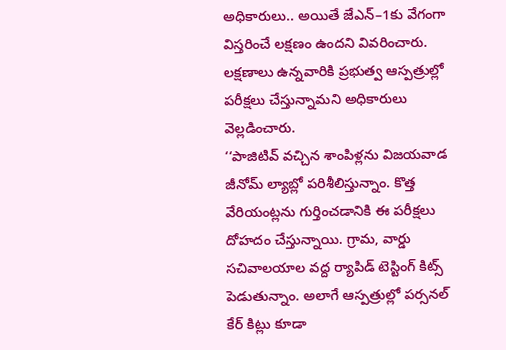అధికారులు.. అయితే జేఎన్–1కు వేగంగా విస్తరించే లక్షణం ఉందని వివరించారు. లక్షణాలు ఉన్నవారికి ప్రభుత్వ ఆస్పత్రుల్లో పరీక్షలు చేస్తున్నామని అధికారులు వెల్లడించారు.
‘‘పాజిటివ్ వచ్చిన శాంపిళ్లను విజయవాడ జీనోమ్ ల్యాబ్లో పరిశీలిస్తున్నాం. కొత్త వేరియంట్లను గుర్తించడానికి ఈ పరీక్షలు దోహదం చేస్తున్నాయి. గ్రామ, వార్డు సచివాలయాల వద్ద ర్యాపిడ్ టెస్టింగ్ కిట్స్ పెడుతున్నాం. అలాగే ఆస్పత్రుల్లో పర్సనల్ కేర్ కిట్లు కూడా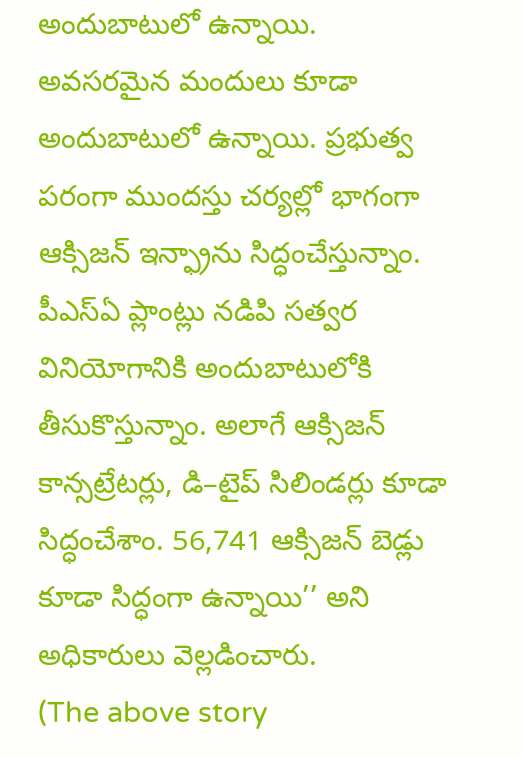అందుబాటులో ఉన్నాయి. అవసరమైన మందులు కూడా అందుబాటులో ఉన్నాయి. ప్రభుత్వ పరంగా ముందస్తు చర్యల్లో భాగంగా ఆక్సిజన్ ఇన్ఫ్రాను సిద్ధంచేస్తున్నాం. పీఎస్ఏ ప్లాంట్లు నడిపి సత్వర వినియోగానికి అందుబాటులోకి తీసుకొస్తున్నాం. అలాగే ఆక్సిజన్ కాన్సట్రేటర్లు, డి–టైప్ సిలిండర్లు కూడా సిద్ధంచేశాం. 56,741 ఆక్సిజన్ బెడ్లు కూడా సిద్ధంగా ఉన్నాయి’’ అని అధికారులు వెల్లడించారు.
(The above story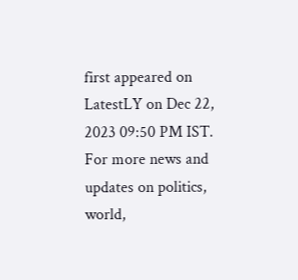first appeared on LatestLY on Dec 22, 2023 09:50 PM IST. For more news and updates on politics, world,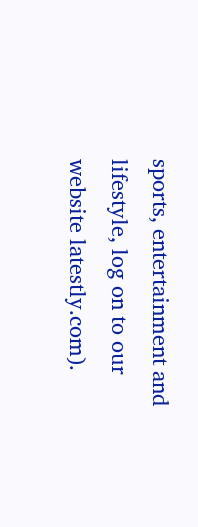sports, entertainment and lifestyle, log on to our website latestly.com).